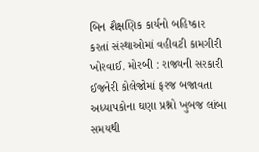બિન શૈક્ષણિક કાર્યનો બહિષ્કાર કરતાં સંસ્થાઓમાં વહીવટી કામગીરી ખોરવાઈ. મોરબી : રાજ્યની સરકારી ઈજનેરી કોલેજોમાં ફરજ બજાવતા અધ્યાપકોના ઘણા પ્રશ્નો ખુબજ લાંબા સમયથી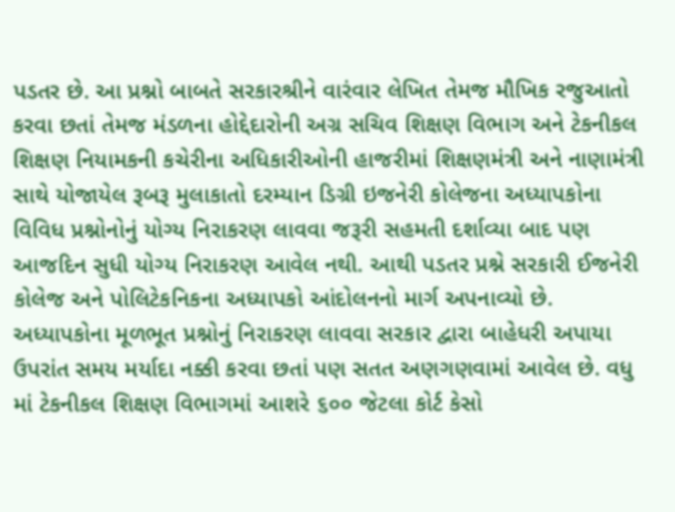પડતર છે. આ પ્રશ્નો બાબતે સરકારશ્રીને વારંવાર લેખિત તેમજ મૌખિક રજુઆતો કરવા છતાં તેમજ મંડળના હોદ્દેદારોની અગ્ર સચિવ શિક્ષણ વિભાગ અને ટેકનીકલ શિક્ષણ નિયામકની કચેરીના અધિકારીઓની હાજરીમાં શિક્ષણમંત્રી અને નાણામંત્રી સાથે યોજાયેલ રૂબરૂ મુલાકાતો દરમ્યાન ડિગ્રી ઇજનેરી કોલેજના અધ્યાપકોના વિવિધ પ્રશ્નોનોનું યોગ્ય નિરાકરણ લાવવા જરૂરી સહમતી દર્શાવ્યા બાદ પણ આજદિન સુધી યોગ્ય નિરાકરણ આવેલ નથી. આથી પડતર પ્રશ્ને સરકારી ઈજનેરી કોલેજ અને પોલિટેકનિકના અધ્યાપકો આંદોલનનો માર્ગ અપનાવ્યો છે. અધ્યાપકોના મૂળભૂત પ્રશ્નોનું નિરાકરણ લાવવા સરકાર દ્વારા બાહેધરી અપાયા ઉપરાંત સમય મર્યાદા નક્કી કરવા છતાં પણ સતત અણગણવામાં આવેલ છે. વધુ માં ટેકનીકલ શિક્ષણ વિભાગમાં આશરે ૬૦૦ જેટલા કોર્ટ કેસો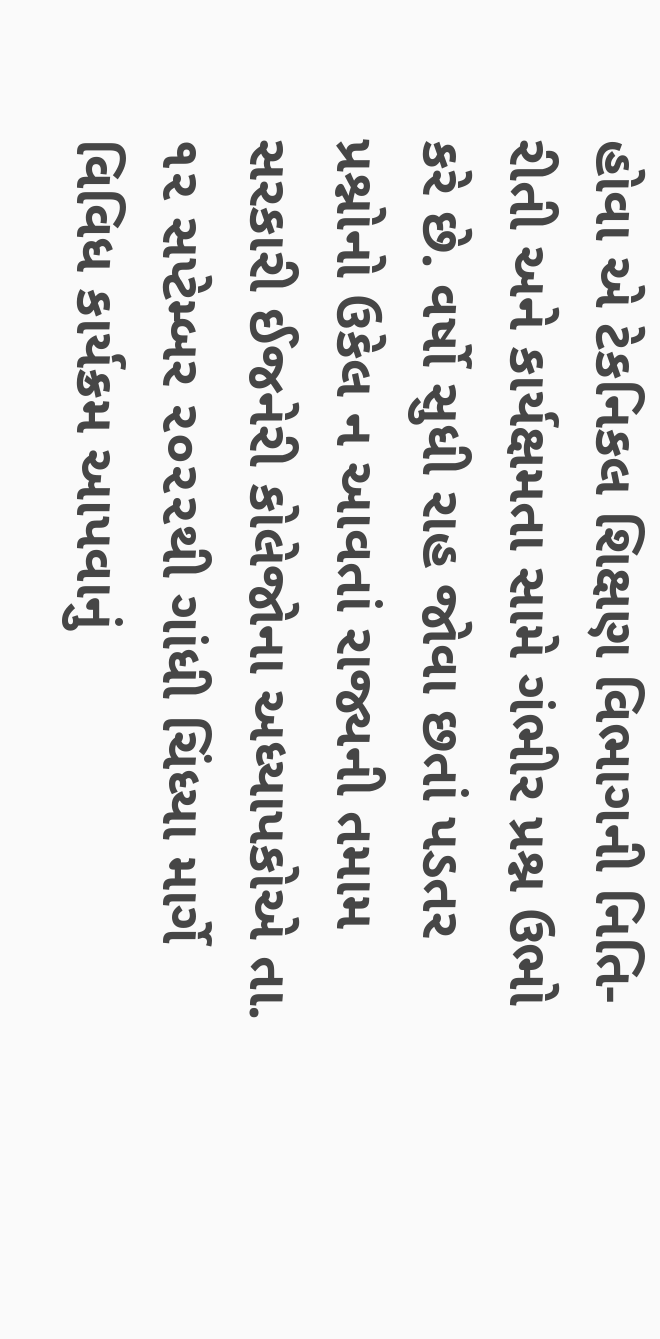હોવા એ ટેકનિકલ શિક્ષણ વિભાગની નિતિ-રીતી અને કાર્યક્ષમતા સામે ગંભીર પ્રશ્ન ઉભો કરે છે. વર્ષો સુધી રાહ જોવા છતાં પડતર પ્રશ્નોનો ઉકેલ ન આવતાં રાજ્યની તમામ સરકારી ઈજનેરી કોલેજોના અધ્યાપકોએ તા. ૧૨ સપ્ટેમ્બર ૨૦૨૨થી ગાંધી ચિંધ્યા માર્ગે વિવિધ કાર્યક્રમ આપવાનું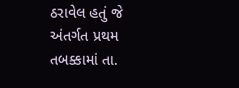ઠરાવેલ હતું જે અંતર્ગત પ્રથમ તબક્કામાં તા.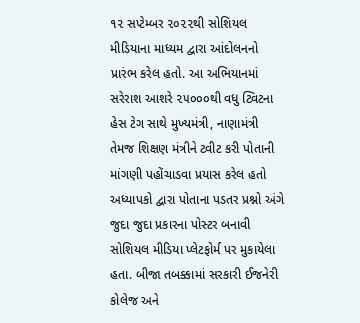૧૨ સપ્ટેમ્બર ૨૦૨૨થી સોશિયલ મીડિયાના માધ્યમ દ્વારા આંદોલનનો પ્રારંભ કરેલ હતો. આ અભિયાનમાં સરેરાશ આશરે ૨૫૦૦૦થી વધુ ટ્વિટના હેસ ટેગ સાથે મુખ્યમંત્રી, નાણામંત્રી તેમજ શિક્ષણ મંત્રીને ટ્વીટ કરી પોતાની માંગણી પહોંચાડવા પ્રયાસ કરેલ હતો અધ્યાપકો દ્વારા પોતાના પડતર પ્રશ્નો અંગે જુદા જુદા પ્રકારના પોસ્ટર બનાવી સોશિયલ મીડિયા પ્લેટફોર્મ પર મુકાયેલા હતા. બીજા તબક્કામાં સરકારી ઈજનેરી કોલેજ અને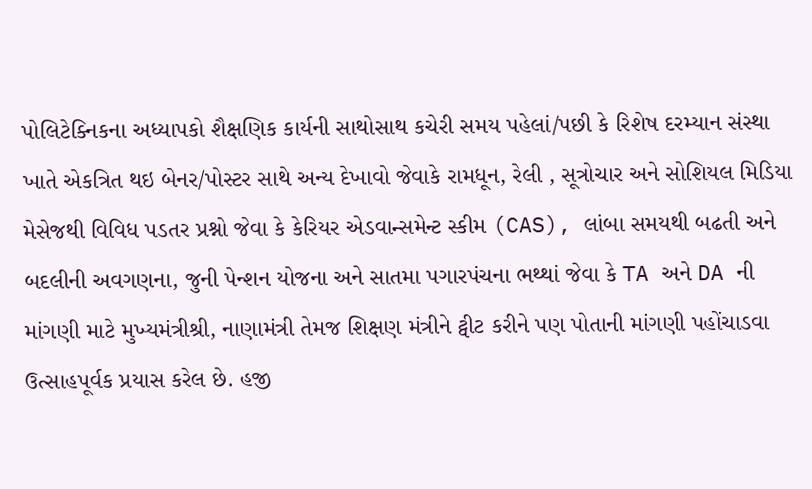પોલિટેક્નિકના અધ્યાપકો શૈક્ષણિક કાર્યની સાથોસાથ કચેરી સમય પહેલાં/પછી કે રિશેષ દરમ્યાન સંસ્થા ખાતે એકત્રિત થઇ બેનર/પોસ્ટર સાથે અન્ય દેખાવો જેવાકે રામધૂન, રેલી , સૂત્રોચાર અને સોશિયલ મિડિયા મેસેજથી વિવિધ પડતર પ્રશ્નો જેવા કે કેરિયર એડવાન્સમેન્ટ સ્કીમ (CAS), લાંબા સમયથી બઢતી અને બદલીની અવગણના, જુની પેન્શન યોજના અને સાતમા પગારપંચના ભથ્થાં જેવા કે TA અને DA ની માંગણી માટે મુખ્યમંત્રીશ્રી, નાણામંત્રી તેમજ શિક્ષણ મંત્રીને ટ્વીટ કરીને પણ પોતાની માંગણી પહોંચાડવા ઉત્સાહપૂર્વક પ્રયાસ કરેલ છે. હજી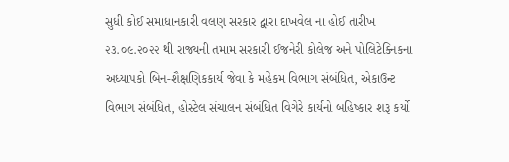સુધી કોઈ સમાધાનકારી વલણ સરકાર દ્વારા દાખવેલ ના હોઈ તારીખ ૨૩.૦૯.૨૦૨૨ થી રાજ્યની તમામ સરકારી ઈજનેરી કોલેજ અને પોલિટેક્નિકના અધ્યાપકો બિન-શૈક્ષણિકકાર્ય જેવા કે મહેકમ વિભાગ સંબંધિત, એકાઉન્ટ વિભાગ સંબંધિત, હોસ્ટેલ સંચાલન સંબંધિત વિગેરે કાર્યનો બહિષ્કાર શરૂ કર્યો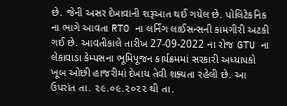છે. જેની અસર દેખાવાની શરૂઆત થઈ ગયેલ છે. પોલિટેકનિક ના ભાગે આવતા RTO ના લર્નિંગ લાઈસન્સની કામગીરી અટકી ગઈ છે. આવતીકાલે તારીખ 27-09-2022 ના રોજ GTU ના લેકાવાડા કેમ્પસના ભૂમિપૂજન કાર્યક્રમમાં સરકારી અધ્યાપકો ખૂબ ઓછી હાજરીમાં દેખાય તેવી શક્યતા રહેલી છે. આ ઉપરાંત તા. ૨૯.૦૯.૨૦૨૨ થી તા.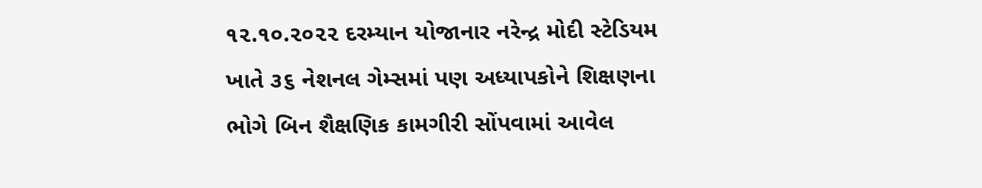૧૨.૧૦.૨૦૨૨ દરમ્યાન યોજાનાર નરેન્દ્ર મોદી સ્ટેડિયમ ખાતે ૩૬ નેશનલ ગેમ્સમાં પણ અધ્યાપકોને શિક્ષણના ભોગે બિન શૈક્ષણિક કામગીરી સોંપવામાં આવેલ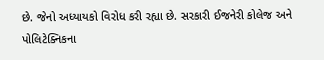છે. જેનો અધ્યાયકો વિરોધ કરી રહ્યા છે. સરકારી ઈજનેરી કોલેજ અને પોલિટેક્નિકના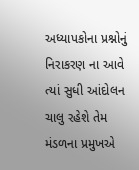અધ્યાપકોના પ્રશ્નોનું નિરાકરણ ના આવે ત્યાં સુધી આંદોલન ચાલુ રહેશે તેમ મંડળના પ્રમુખએ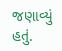જણાવ્યું હતું.